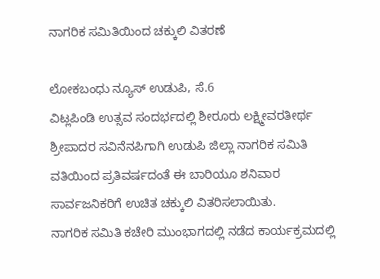ನಾಗರಿಕ ಸಮಿತಿಯಿಂದ ಚಕ್ಕುಲಿ ವಿತರಣೆ

ಲೋಕಬಂಧು ನ್ಯೂಸ್ ಉಡುಪಿ, ಸೆ.6
ವಿಟ್ಲಪಿಂಡಿ ಉತ್ಸವ ಸಂದರ್ಭದಲ್ಲಿ ಶೀರೂರು ಲಕ್ಷ್ಮೀವರತೀರ್ಥ ಶ್ರೀಪಾದರ ಸವಿನೆನಪಿಗಾಗಿ ಉಡುಪಿ ಜಿಲ್ಲಾ ನಾಗರಿಕ ಸಮಿತಿ ವತಿಯಿಂದ ಪ್ರತಿವರ್ಷದಂತೆ ಈ ಬಾರಿಯೂ ಶನಿವಾರ ಸಾರ್ವಜನಿಕರಿಗೆ ಉಚಿತ ಚಕ್ಕುಲಿ ವಿತರಿಸಲಾಯಿತು.
ನಾಗರಿಕ ಸಮಿತಿ ಕಚೇರಿ ಮುಂಭಾಗದಲ್ಲಿ ನಡೆದ ಕಾರ್ಯಕ್ರಮದಲ್ಲಿ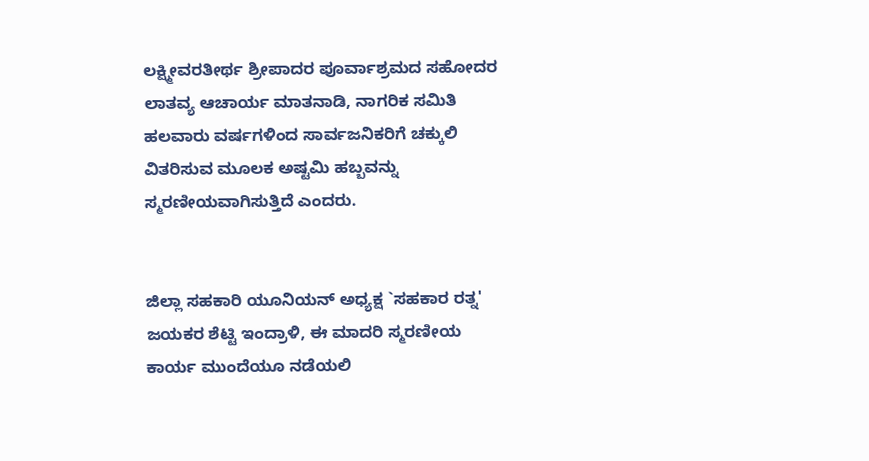ಲಕ್ಷ್ಮೀವರತೀರ್ಥ ಶ್ರೀಪಾದರ ಪೂರ್ವಾಶ್ರಮದ ಸಹೋದರ ಲಾತವ್ಯ ಆಚಾರ್ಯ ಮಾತನಾಡಿ, ನಾಗರಿಕ ಸಮಿತಿ ಹಲವಾರು ವರ್ಷಗಳಿಂದ ಸಾರ್ವಜನಿಕರಿಗೆ ಚಕ್ಕುಲಿ ವಿತರಿಸುವ ಮೂಲಕ ಅಷ್ಟಮಿ ಹಬ್ಬವನ್ನು ಸ್ಮರಣೀಯವಾಗಿಸುತ್ತಿದೆ ಎಂದರು.


ಜಿಲ್ಲಾ ಸಹಕಾರಿ ಯೂನಿಯನ್ ಅಧ್ಯಕ್ಷ `ಸಹಕಾರ ರತ್ನ' ಜಯಕರ ಶೆಟ್ಟಿ ಇಂದ್ರಾಳಿ, ಈ ಮಾದರಿ ಸ್ಮರಣೀಯ ಕಾರ್ಯ ಮುಂದೆಯೂ ನಡೆಯಲಿ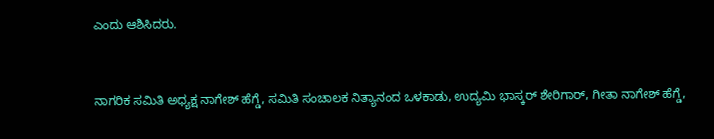ಎಂದು ಆಶಿಸಿದರು.


ನಾಗರಿಕ ಸಮಿತಿ ಅಧ್ಯಕ್ಷ ನಾಗೇಶ್ ಹೆಗ್ಡೆ, ಸಮಿತಿ ಸಂಚಾಲಕ ನಿತ್ಯಾನಂದ ಒಳಕಾಡು, ಉದ್ಯಮಿ ಭಾಸ್ಕರ್ ಶೇರಿಗಾರ್, ಗೀತಾ ನಾಗೇಶ್ ಹೆಗ್ಡೆ,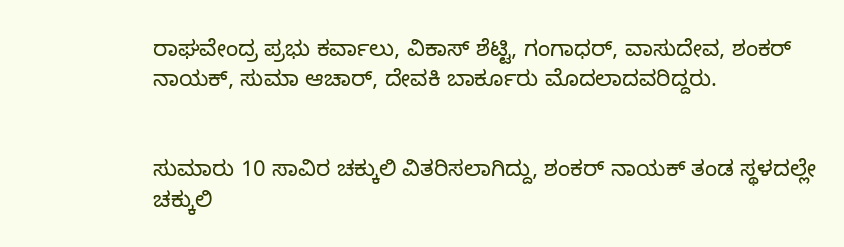ರಾಘವೇಂದ್ರ ಪ್ರಭು ಕರ್ವಾಲು, ವಿಕಾಸ್ ಶೆಟ್ಟಿ, ಗಂಗಾಧರ್, ವಾಸುದೇವ, ಶಂಕರ್ ನಾಯಕ್, ಸುಮಾ ಆಚಾರ್, ದೇವಕಿ ಬಾರ್ಕೂರು ಮೊದಲಾದವರಿದ್ದರು.


ಸುಮಾರು 10 ಸಾವಿರ ಚಕ್ಕುಲಿ ವಿತರಿಸಲಾಗಿದ್ದು, ಶಂಕರ್ ನಾಯಕ್ ತಂಡ ಸ್ಥಳದಲ್ಲೇ ಚಕ್ಕುಲಿ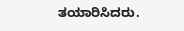ತಯಾರಿಸಿದರು.